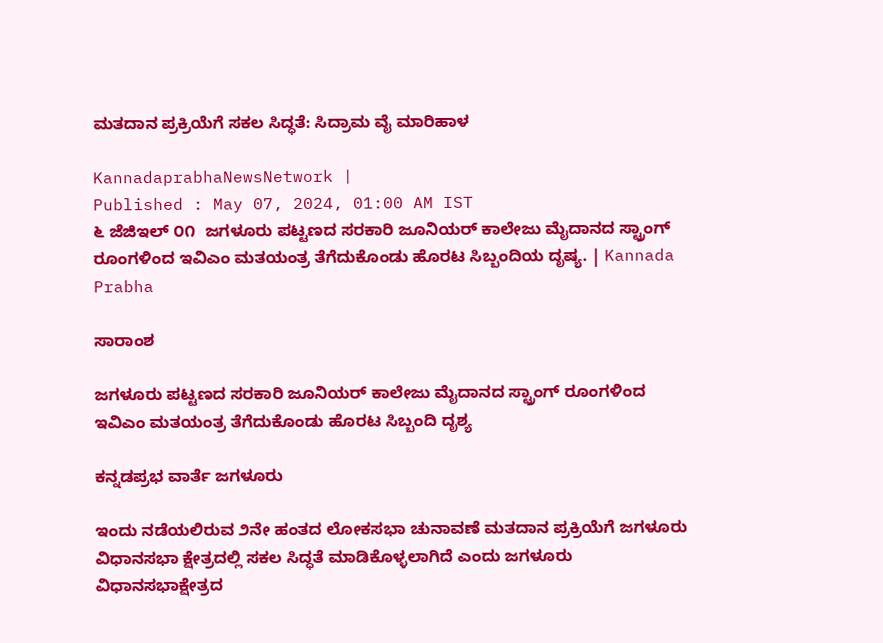ಮತದಾನ ಪ್ರಕ್ರಿಯೆಗೆ ಸಕಲ ಸಿದ್ಧತೆ: ಸಿದ್ರಾಮ ವೈ ಮಾರಿಹಾಳ

KannadaprabhaNewsNetwork |
Published : May 07, 2024, 01:00 AM IST
೬ ಜೆಜಿಇಲ್ ೦೧  ಜಗಳೂರು ಪಟ್ಟಣದ ಸರಕಾರಿ ಜೂನಿಯರ್ ಕಾಲೇಜು ಮೈದಾನದ ಸ್ಟ್ರಾಂಗ್ ರೂಂಗಳಿಂದ ಇವಿಎಂ ಮತಯಂತ್ರ ತೆಗೆದುಕೊಂಡು ಹೊರಟ ಸಿಬ್ಬಂದಿಯ ದೃಷ್ಯ. | Kannada Prabha

ಸಾರಾಂಶ

ಜಗಳೂರು ಪಟ್ಟಣದ ಸರಕಾರಿ ಜೂನಿಯರ್ ಕಾಲೇಜು ಮೈದಾನದ ಸ್ಟ್ರಾಂಗ್ ರೂಂಗಳಿಂದ ಇವಿಎಂ ಮತಯಂತ್ರ ತೆಗೆದುಕೊಂಡು ಹೊರಟ ಸಿಬ್ಬಂದಿ ದೃಶ್ಯ

ಕನ್ನಡಪ್ರಭ ವಾರ್ತೆ ಜಗಳೂರು

ಇಂದು ನಡೆಯಲಿರುವ ೨ನೇ ಹಂತದ ಲೋಕಸಭಾ ಚುನಾವಣೆ ಮತದಾನ ಪ್ರಕ್ರಿಯೆಗೆ ಜಗಳೂರು ವಿಧಾನಸಭಾ ಕ್ಷೇತ್ರದಲ್ಲಿ ಸಕಲ ಸಿದ್ಧತೆ ಮಾಡಿಕೊಳ್ಳಲಾಗಿದೆ ಎಂದು ಜಗಳೂರು ವಿಧಾನಸಭಾಕ್ಷೇತ್ರದ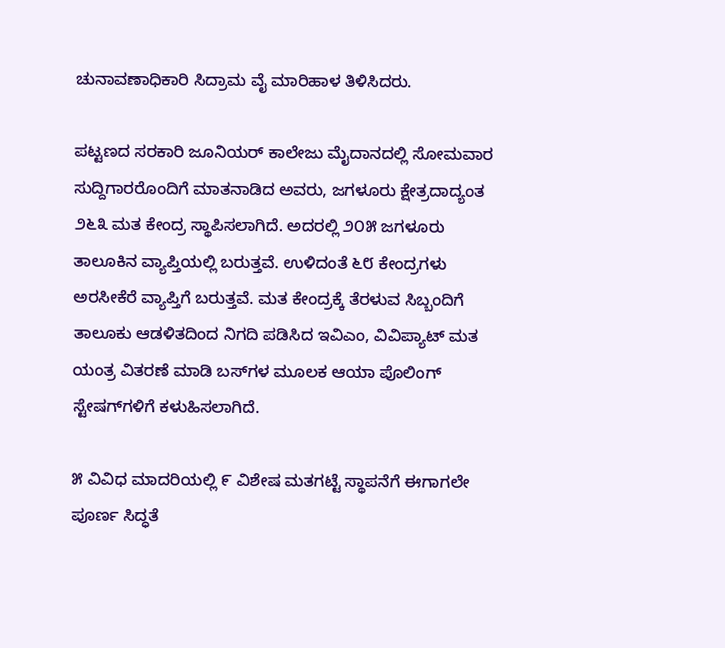ಚುನಾವಣಾಧಿಕಾರಿ ಸಿದ್ರಾಮ ವೈ ಮಾರಿಹಾಳ ತಿಳಿಸಿದರು.

ಪಟ್ಟಣದ ಸರಕಾರಿ ಜೂನಿಯರ್ ಕಾಲೇಜು ಮೈದಾನದಲ್ಲಿ ಸೋಮವಾರ ಸುದ್ದಿಗಾರರೊಂದಿಗೆ ಮಾತನಾಡಿದ ಅವರು, ಜಗಳೂರು ಕ್ಷೇತ್ರದಾದ್ಯಂತ ೨೬೩ ಮತ ಕೇಂದ್ರ ಸ್ಥಾಪಿಸಲಾಗಿದೆ. ಅದರಲ್ಲಿ ೨೦೫ ಜಗಳೂರು ತಾಲೂಕಿನ ವ್ಯಾಪ್ತಿಯಲ್ಲಿ ಬರುತ್ತವೆ. ಉಳಿದಂತೆ ೬೮ ಕೇಂದ್ರಗಳು ಅರಸೀಕೆರೆ ವ್ಯಾಪ್ತಿಗೆ ಬರುತ್ತವೆ. ಮತ ಕೇಂದ್ರಕ್ಕೆ ತೆರಳುವ ಸಿಬ್ಬಂದಿಗೆ ತಾಲೂಕು ಆಡಳಿತದಿಂದ ನಿಗದಿ ಪಡಿಸಿದ ಇವಿಎಂ, ವಿವಿಪ್ಯಾಟ್ ಮತ ಯಂತ್ರ ವಿತರಣೆ ಮಾಡಿ ಬಸ್‌ಗಳ ಮೂಲಕ ಆಯಾ ಪೊಲಿಂಗ್ ಸ್ಟೇಷಗ್‌ಗಳಿಗೆ ಕಳುಹಿಸಲಾಗಿದೆ.

೫ ವಿವಿಧ ಮಾದರಿಯಲ್ಲಿ ೯ ವಿಶೇಷ ಮತಗಟ್ಟೆ ಸ್ಥಾಪನೆಗೆ ಈಗಾಗಲೇ ಪೂರ್ಣ ಸಿದ್ಧತೆ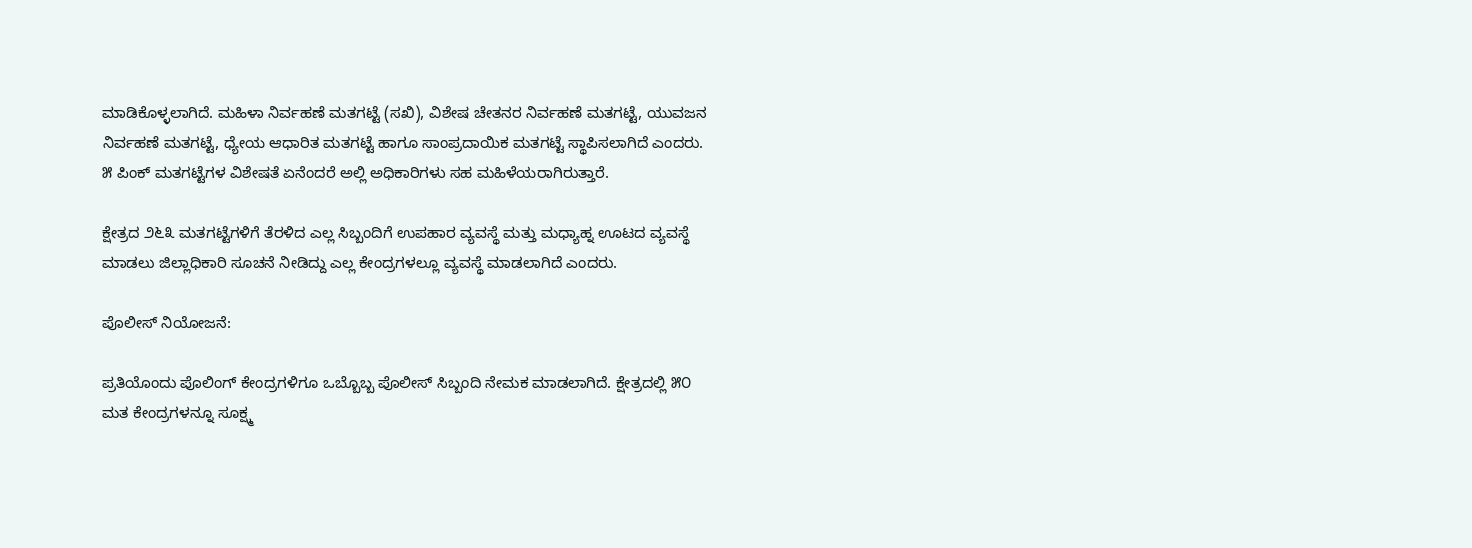ಮಾಡಿಕೊಳ್ಳಲಾಗಿದೆ. ಮಹಿಳಾ ನಿರ್ವಹಣೆ ಮತಗಟ್ಟೆ (ಸಖಿ), ವಿಶೇಷ ಚೇತನರ ನಿರ್ವಹಣೆ ಮತಗಟ್ಟೆ, ಯುವಜನ ನಿರ್ವಹಣೆ ಮತಗಟ್ಟೆ, ಧ್ಯೇಯ ಆಧಾರಿತ ಮತಗಟ್ಟೆ ಹಾಗೂ ಸಾಂಪ್ರದಾಯಿಕ ಮತಗಟ್ಟೆ ಸ್ಥಾಪಿಸಲಾಗಿದೆ ಎಂದರು. ೫ ಪಿಂಕ್ ಮತಗಟ್ಟೆಗಳ ವಿಶೇಷತೆ ಏನೆಂದರೆ ಅಲ್ಲಿ ಅಧಿಕಾರಿಗಳು ಸಹ ಮಹಿಳೆಯರಾಗಿರುತ್ತಾರೆ.

ಕ್ಷೇತ್ರದ ೨೬೩ ಮತಗಟ್ಟೆಗಳಿಗೆ ತೆರಳಿದ ಎಲ್ಲ ಸಿಬ್ಬಂದಿಗೆ ಉಪಹಾರ ವ್ಯವಸ್ಥೆ ಮತ್ತು ಮಧ್ಯಾಹ್ನ ಊಟದ ವ್ಯವಸ್ಥೆ ಮಾಡಲು ಜಿಲ್ಲಾಧಿಕಾರಿ ಸೂಚನೆ ನೀಡಿದ್ದು ಎಲ್ಲ ಕೇಂದ್ರಗಳಲ್ಲೂ ವ್ಯವಸ್ಥೆ ಮಾಡಲಾಗಿದೆ ಎಂದರು.

ಪೊಲೀಸ್‌ ನಿಯೋಜನೆ:

ಪ್ರತಿಯೊಂದು ಪೊಲಿಂಗ್ ಕೇಂದ್ರಗಳಿಗೂ ಒಬ್ಬೊಬ್ಬ ಪೊಲೀಸ್ ಸಿಬ್ಬಂದಿ ನೇಮಕ ಮಾಡಲಾಗಿದೆ. ಕ್ಷೇತ್ರದಲ್ಲಿ ೫೦ ಮತ ಕೇಂದ್ರಗಳನ್ನೂ ಸೂಕ್ಷ್ಮ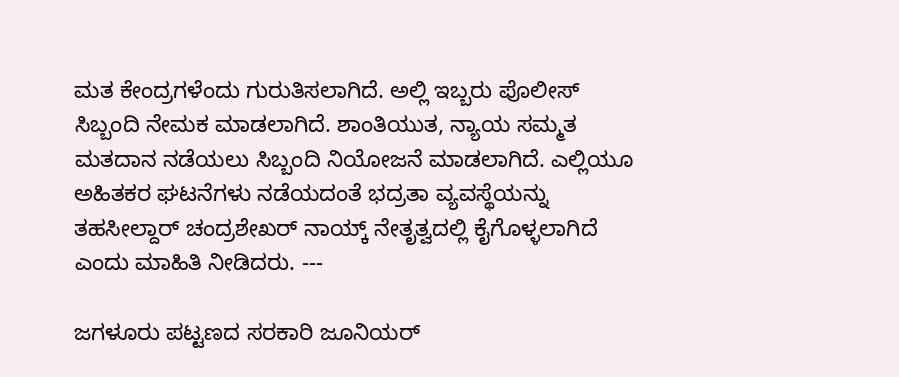ಮತ ಕೇಂದ್ರಗಳೆಂದು ಗುರುತಿಸಲಾಗಿದೆ. ಅಲ್ಲಿ ಇಬ್ಬರು ಪೊಲೀಸ್ ಸಿಬ್ಬಂದಿ ನೇಮಕ ಮಾಡಲಾಗಿದೆ. ಶಾಂತಿಯುತ, ನ್ಯಾಯ ಸಮ್ಮತ ಮತದಾನ ನಡೆಯಲು ಸಿಬ್ಬಂದಿ ನಿಯೋಜನೆ ಮಾಡಲಾಗಿದೆ. ಎಲ್ಲಿಯೂ ಅಹಿತಕರ ಘಟನೆಗಳು ನಡೆಯದಂತೆ ಭದ್ರತಾ ವ್ಯವಸ್ಥೆಯನ್ನು ತಹಸೀಲ್ದಾರ್ ಚಂದ್ರಶೇಖರ್ ನಾಯ್ಕ್ ನೇತೃತ್ವದಲ್ಲಿ ಕೈಗೊಳ್ಳಲಾಗಿದೆ ಎಂದು ಮಾಹಿತಿ ನೀಡಿದರು. ---

ಜಗಳೂರು ಪಟ್ಟಣದ ಸರಕಾರಿ ಜೂನಿಯರ್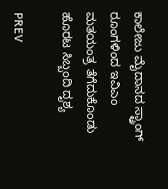ಕಾಲೇಜು ಮೈದಾನದ ಸ್ಟ್ರಾಂಗ್ ರೂಂಗಳಿಂದ ಇವಿಎಂ ಮತಯಂತ್ರ ತೆಗೆದುಕೊಂಡು ಹೊರಟ ಸಿಬ್ಬಂದಿ ದೃಶ್ಯ

PREV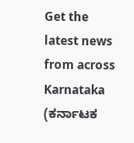Get the latest news from across Karnataka (ಕರ್ನಾಟಕ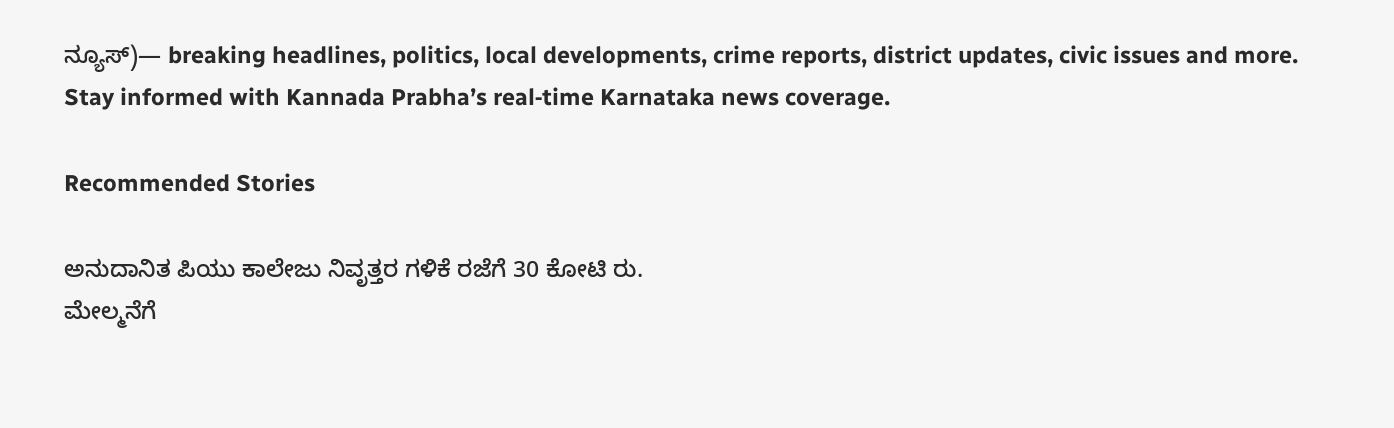ನ್ಯೂಸ್)— breaking headlines, politics, local developments, crime reports, district updates, civic issues and more. Stay informed with Kannada Prabha’s real‑time Karnataka news coverage.

Recommended Stories

ಅನುದಾನಿತ ಪಿಯು ಕಾಲೇಜು ನಿವೃತ್ತರ ಗಳಿಕೆ ರಜೆಗೆ 30 ಕೋಟಿ ರು.
ಮೇಲ್ಮನೆಗೆ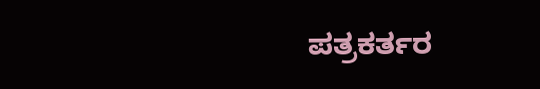ಪತ್ರಕರ್ತರ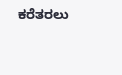ಕರೆತರಲು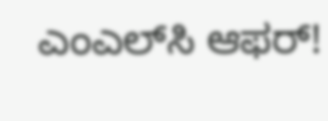ಎಂಎಲ್‌ಸಿ ಆಫರ್‌!